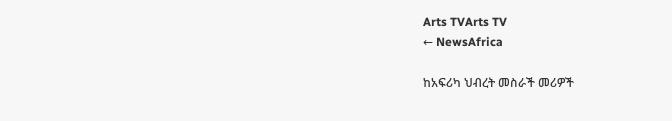Arts TVArts TV
← NewsAfrica

ከአፍሪካ ህብረት መስራች መሪዎች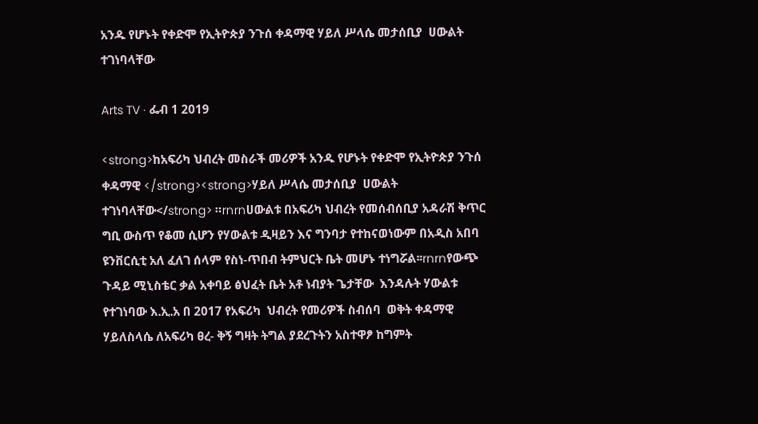አንዱ የሆኑት የቀድሞ የኢትዮጵያ ንጉሰ ቀዳማዊ ሃይለ ሥላሴ መታሰቢያ  ሀውልት ተገነባላቸው

Arts TV · ፌብ 1 2019

<strong>ከአፍሪካ ህብረት መስራች መሪዎች አንዱ የሆኑት የቀድሞ የኢትዮጵያ ንጉሰ ቀዳማዊ </strong><strong>ሃይለ ሥላሴ መታሰቢያ  ሀውልት ተገነባላቸው</strong> ።rnrnሀውልቱ በአፍሪካ ህብረት የመሰብሰቢያ አዳራሽ ቅጥር ግቢ ውስጥ የቆመ ሲሆን የሃውልቱ ዲዛይን እና ግንባታ የተከናወነውም በአዲስ አበባ ዩንቨርሲቲ አለ ፈለገ ሰላም የስነ-ጥበብ ትምህርት ቤት መሆኑ ተነግሯል፡፡rnrnየውጭ ጉዳይ ሚኒስቴር ቃል አቀባይ ፅህፈት ቤት አቶ ነብያት ጌታቸው  እንዳሉት ሃውልቱ የተገነባው እ.ኢ.አ በ 2017 የአፍሪካ  ህብረት የመሪዎች ስብሰባ  ወቅት ቀዳማዊ ሃይለስላሴ ለአፍሪካ ፀረ- ቅኝ ግዛት ትግል ያደረጉትን አስተዋፆ ከግምት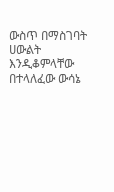ውስጥ በማስገባት ሀውልት እንዲቆምላቸው  በተላለፈው ውሳኔ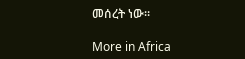መሰረት ነው።

More in Africa